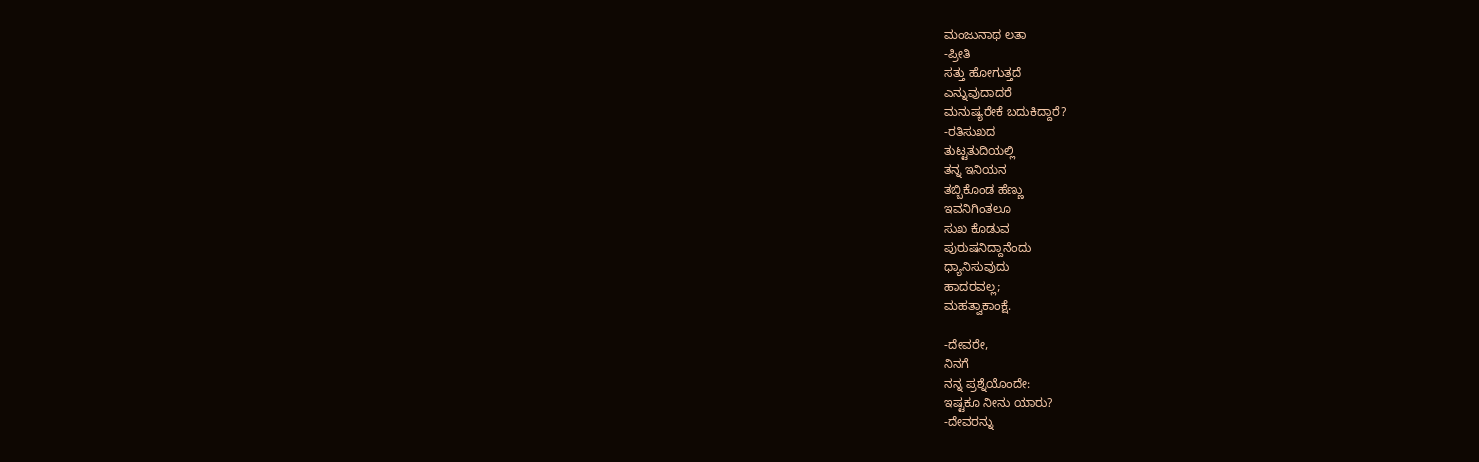ಮಂಜುನಾಥ ಲತಾ
-ಪ್ರೀತಿ
ಸತ್ತು ಹೋಗುತ್ತದೆ
ಎನ್ನುವುದಾದರೆ
ಮನುಷ್ಯರೇಕೆ ಬದುಕಿದ್ದಾರೆ?
-ರತಿಸುಖದ
ತುಟ್ಟತುದಿಯಲ್ಲಿ
ತನ್ನ ಇನಿಯನ
ತಬ್ಬಿಕೊಂಡ ಹೆಣ್ಣು
ಇವನಿಗಿಂತಲೂ
ಸುಖ ಕೊಡುವ
ಪುರುಷನಿದ್ದಾನೆಂದು
ಧ್ಯಾನಿಸುವುದು
ಹಾದರವಲ್ಲ;
ಮಹತ್ವಾಕಾಂಕ್ಷೆ.

-ದೇವರೇ,
ನಿನಗೆ
ನನ್ನ ಪ್ರಶ್ನೆಯೊಂದೇ:
ಇಷ್ಟಕೂ ನೀನು ಯಾರು?
-ದೇವರನ್ನು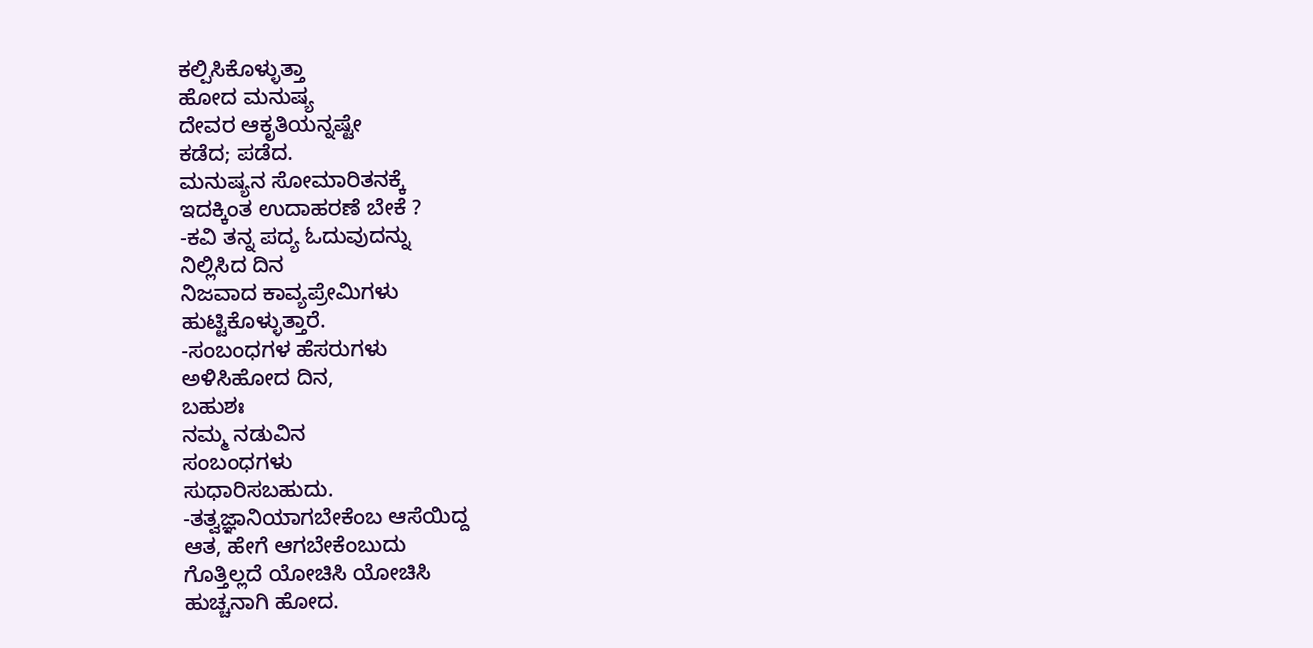ಕಲ್ಪಿಸಿಕೊಳ್ಳುತ್ತಾ
ಹೋದ ಮನುಷ್ಯ
ದೇವರ ಆಕೃತಿಯನ್ನಷ್ಟೇ
ಕಡೆದ; ಪಡೆದ.
ಮನುಷ್ಯನ ಸೋಮಾರಿತನಕ್ಕೆ
ಇದಕ್ಕಿಂತ ಉದಾಹರಣೆ ಬೇಕೆ ?
-ಕವಿ ತನ್ನ ಪದ್ಯ ಓದುವುದನ್ನು
ನಿಲ್ಲಿಸಿದ ದಿನ
ನಿಜವಾದ ಕಾವ್ಯಪ್ರೇಮಿಗಳು
ಹುಟ್ಟಿಕೊಳ್ಳುತ್ತಾರೆ.
-ಸಂಬಂಧಗಳ ಹೆಸರುಗಳು
ಅಳಿಸಿಹೋದ ದಿನ,
ಬಹುಶಃ
ನಮ್ಮ ನಡುವಿನ
ಸಂಬಂಧಗಳು
ಸುಧಾರಿಸಬಹುದು.
-ತತ್ವಜ್ಞಾನಿಯಾಗಬೇಕೆಂಬ ಆಸೆಯಿದ್ದ
ಆತ, ಹೇಗೆ ಆಗಬೇಕೆಂಬುದು
ಗೊತ್ತಿಲ್ಲದೆ ಯೋಚಿಸಿ ಯೋಚಿಸಿ
ಹುಚ್ಚನಾಗಿ ಹೋದ.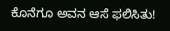ಕೊನೆಗೂ ಅವನ ಆಸೆ ಫಲಿಸಿತು!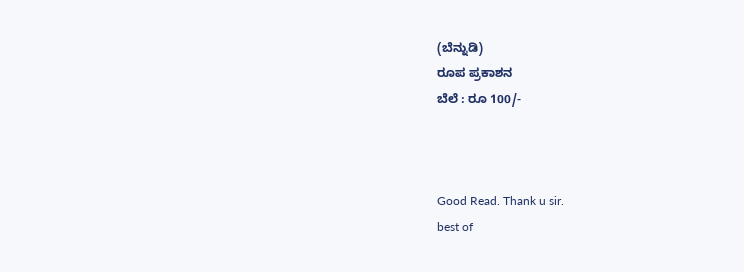(ಬೆನ್ನುಡಿ)
ರೂಪ ಪ್ರಕಾಶನ
ಬೆಲೆ : ರೂ 100/-



Good Read. Thank u sir.
best of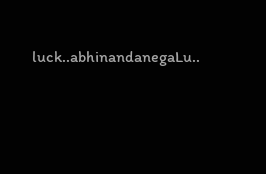luck..abhinandanegaLu..